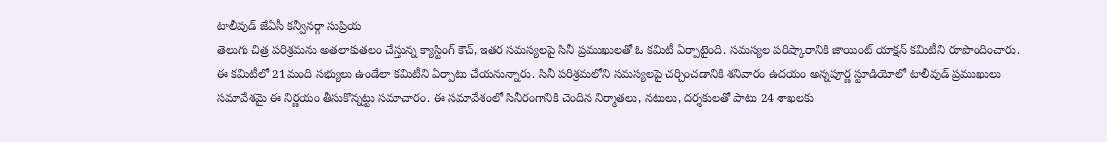టాలీవుడ్ జేఏసీ కన్వీనర్గా సుప్రియ
తెలుగు చిత్ర పరిశ్రమను అతలాకుతలం చేస్తున్న క్యాస్టింగ్ కౌచ్, ఇతర సమస్యలపై సినీ ప్రముఖులతో ఓ కమిటీ ఏర్పాటైంది. సమస్యల పరిష్కారానికి జాయింట్ యాక్షన్ కమిటీని రూపొందించారు. ఈ కమిటీలో 21మంది సభ్యులు ఉండేలా కమిటీని ఏర్పాటు చేయనున్నారు. సినీ పరిశ్రమలోని సమస్యలపై చర్చించడానికి శనివారం ఉదయం అన్నపూర్ణ స్టూడియోలో టాలీవుడ్ ప్రముఖులు సమావేశమై ఈ నిర్ణయం తీసుకొన్నట్టు సమాచారం. ఈ సమావేశంలో సినీరంగానికి చెందిన నిర్మాతలు, నటులు, దర్శకులతో పాటు 24 శాఖలకు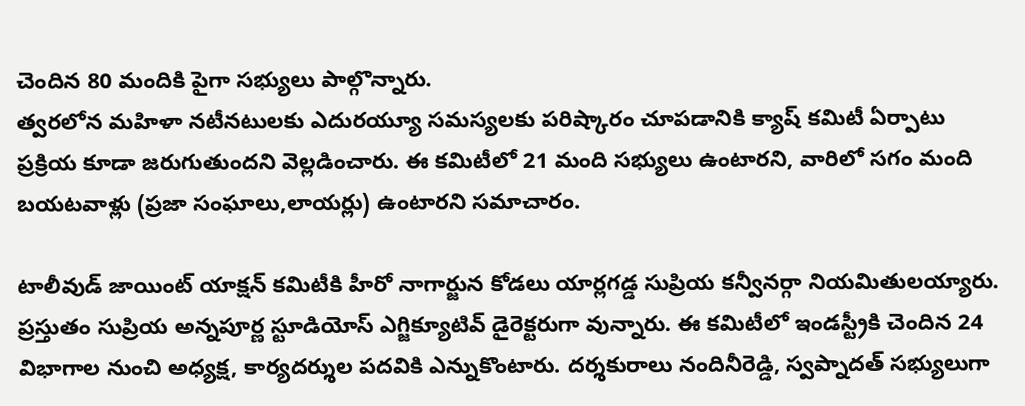చెందిన 80 మందికి పైగా సభ్యులు పాల్గొన్నారు.
త్వరలోన మహిళా నటీనటులకు ఎదురయ్యూ సమస్యలకు పరిష్కారం చూపడానికి క్యాష్ కమిటీ ఏర్పాటు ప్రక్రియ కూడా జరుగుతుందని వెల్లడించారు. ఈ కమిటీలో 21 మంది సభ్యులు ఉంటారని, వారిలో సగం మంది బయటవాళ్లు (ప్రజా సంఘాలు,లాయర్లు) ఉంటారని సమాచారం.

టాలీవుడ్ జాయింట్ యాక్షన్ కమిటీకి హీరో నాగార్జున కోడలు యార్లగడ్డ సుప్రియ కన్వీనర్గా నియమితులయ్యారు. ప్రస్తుతం సుప్రియ అన్నపూర్ణ స్టూడియోస్ ఎగ్జిక్యూటివ్ డైరెక్టరుగా వున్నారు. ఈ కమిటీలో ఇండస్ట్రీకి చెందిన 24 విభాగాల నుంచి అధ్యక్ష, కార్యదర్శుల పదవికి ఎన్నుకొంటారు. దర్శకురాలు నందినీరెడ్డి, స్వప్నాదత్ సభ్యులుగా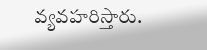వ్యవహరిస్తారు.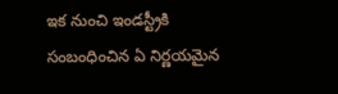ఇక నుంచి ఇండస్ట్రీకి సంబంధించిన ఏ నిర్ణయమైన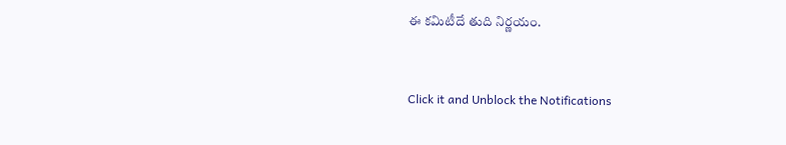ఈ కమిటీదే తుది నిర్ణయం.


Click it and Unblock the Notifications